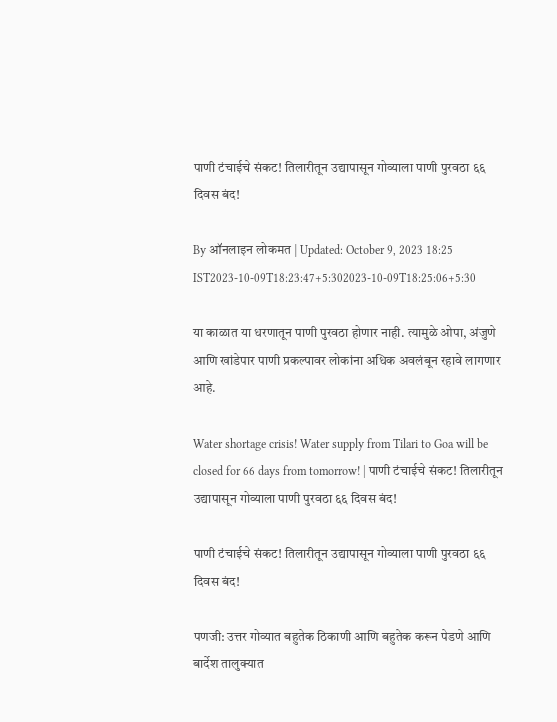पाणी टंचाईचे संकट! तिलारीतून उद्यापासून गोव्याला पाणी पुरवठा ६६ दिवस बंद!

By ऑनलाइन लोकमत | Updated: October 9, 2023 18:25 IST2023-10-09T18:23:47+5:302023-10-09T18:25:06+5:30

या काळात या धरणातून पाणी पुरवठा होणार नाही. त्यामुळे ओपा, अंजुणे आणि खांडेपार पाणी प्रकल्पावर लोकांना अधिक अवलंबून रहावे लागणार आहे.

Water shortage crisis! Water supply from Tilari to Goa will be closed for 66 days from tomorrow! | पाणी टंचाईचे संकट! तिलारीतून उद्यापासून गोव्याला पाणी पुरवठा ६६ दिवस बंद!

पाणी टंचाईचे संकट! तिलारीतून उद्यापासून गोव्याला पाणी पुरवठा ६६ दिवस बंद!

पणजी: उत्तर गोव्यात बहुतेक ठिकाणी आणि बहुतेक करून पेडणे आणि बार्देश तालुक्यात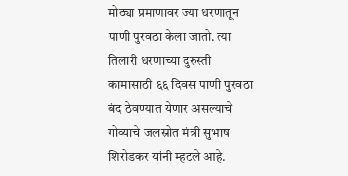मोठ्या प्रमाणावर ज्या धरणातून पाणी पुरवठा केला जातो. त्या तिलारी धरणाच्या दुरुस्ती कामासाठी ६६ दिवस पाणी पुरवठा बंद ठेवण्यात येणार असल्याचे गोव्याचे जलस्रोत मंत्री सुभाष शिरोडकर यांनी म्हटले आहे.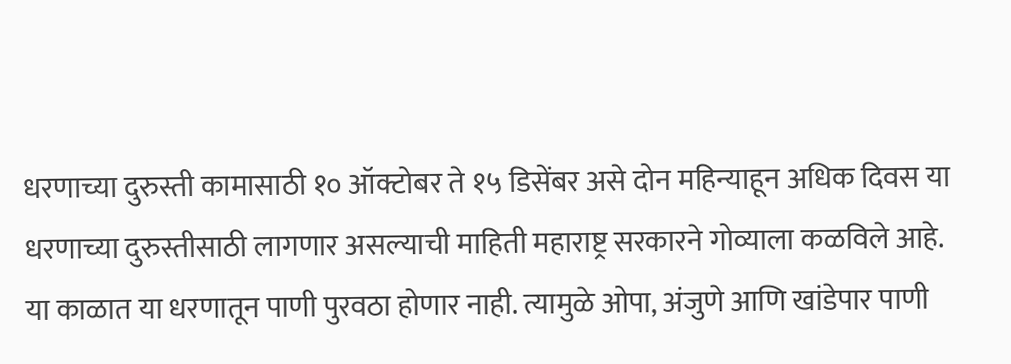धरणाच्या दुरुस्ती कामासाठी १० ऑक्टोबर ते १५ डिसेंबर असे दोन महिन्याहून अधिक दिवस या धरणाच्या दुरुस्तीसाठी लागणार असल्याची माहिती महाराष्ट्र सरकारने गोव्याला कळविले आहे. या काळात या धरणातून पाणी पुरवठा होणार नाही. त्यामुळे ओपा, अंजुणे आणि खांडेपार पाणी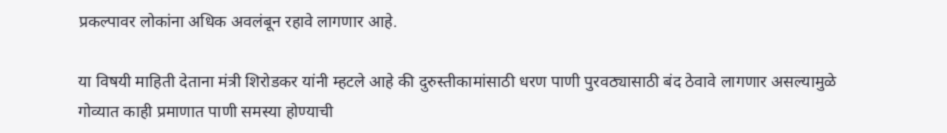प्रकल्पावर लोकांना अधिक अवलंबून रहावे लागणार आहे.

या विषयी माहिती देताना मंत्री शिरोडकर यांनी म्हटले आहे की दुरुस्तीकामांसाठी धरण पाणी पुरवठ्यासाठी बंद ठेवावे लागणार असल्यामुळे गोव्यात काही प्रमाणात पाणी समस्या होण्याची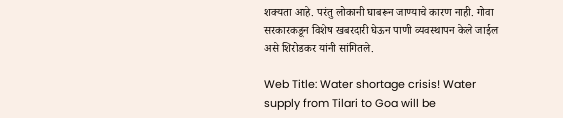शक्यता आहे. परंतु लोकानी घाबरून जाण्याचे कारण नाही. गोवा सरकारकडून विशेष खबरदारी घेऊन पाणी व्यवस्थापन केले जाईल असे शिरोडकर यांनी सांगितले.

Web Title: Water shortage crisis! Water supply from Tilari to Goa will be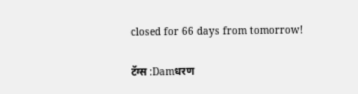closed for 66 days from tomorrow!

टॅग्स :Damधरण